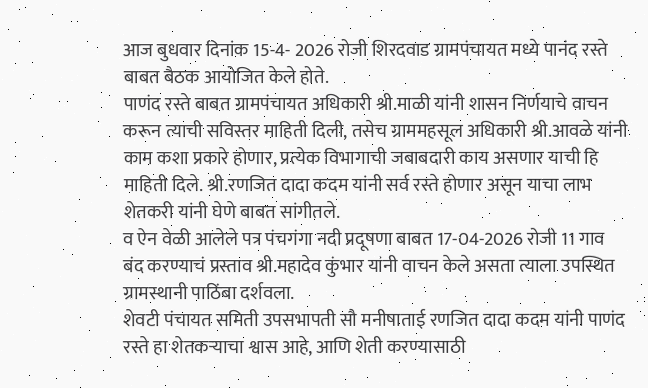आज बुधवार दिनांक 15-4- 2026 रोजी शिरदवाड ग्रामपंचायत मध्ये पानंद रस्ते बाबत बैठक आयोजित केले होते.
पाणंद रस्ते बाबत ग्रामपंचायत अधिकारी श्री.माळी यांनी शासन निर्णयाचे वाचन करून त्याची सविस्तर माहिती दिली, तसेच ग्राममहसूल अधिकारी श्री.आवळे यांनी काम कशा प्रकारे होणार, प्रत्येक विभागाची जबाबदारी काय असणार याची हि माहिती दिले. श्री.रणजित दादा कदम यांनी सर्व रस्ते होणार असून याचा लाभ शेतकरी यांनी घेणे बाबत सांगीतले.
व ऐन वेळी आलेले पत्र पंचगंगा नदी प्रदूषणा बाबत 17-04-2026 रोजी 11 गाव बंद करण्याचं प्रस्ताव श्री.महादेव कुंभार यांनी वाचन केले असता त्याला उपस्थित ग्रामस्थानी पाठिंबा दर्शवला.
शेवटी पंचायत समिती उपसभापती सौ मनीषाताई रणजित दादा कदम यांनी पाणंद रस्ते हा शेतकऱ्याचा श्वास आहे, आणि शेती करण्यासाठी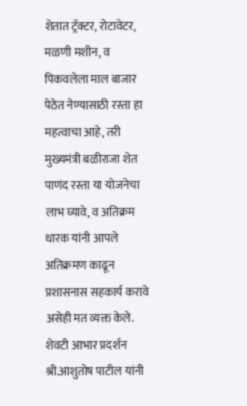शेतात ट्रॅक्टर, रोटावेटर, मळणी मशीन, व पिकवलेला माल बाजार पेठेत नेण्यासाठी रस्ता हा महत्वाचा आहे, तरी मुख्यमंत्री बळीराजा शेत पाणंद रस्ता या योजनेचा लाभ घ्यावे, व अतिक्रम धारक यांनी आपले अतिक्रमण काढून प्रशासनास सहकार्य करावे असेही मत व्यक्त केले. शेवटी आभार प्रदर्शन श्री.आशुतोष पाटील यांनी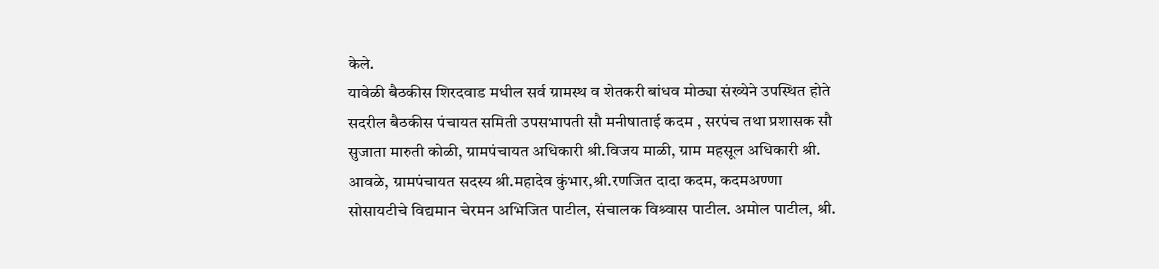केले.
यावेळी बैठकीस शिरदवाड मधील सर्व ग्रामस्थ व शेतकरी बांधव मोठ्या संख्येने उपस्थित होते सदरील बैठकीस पंचायत समिती उपसभापती सौ मनीषाताई कदम , सरपंच तथा प्रशासक सौ सुजाता मारुती कोळी, ग्रामपंचायत अधिकारी श्री.विजय माळी, ग्राम महसूल अधिकारी श्री. आवळे, ग्रामपंचायत सदस्य श्री.महादेव कुंभार,श्री.रणजित दादा कदम, कदमअण्णा सोसायटीचे विद्यमान चेरमन अभिजित पाटील, संचालक विश्र्वास पाटील. अमोल पाटील, श्री.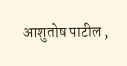आशुतोष पाटील ,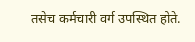तसेच कर्मचारी वर्ग उपस्थित होते.